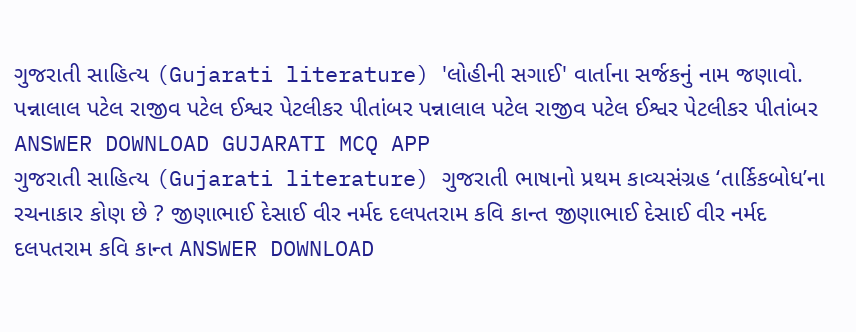ગુજરાતી સાહિત્ય (Gujarati literature) 'લોહીની સગાઈ' વાર્તાના સર્જકનું નામ જણાવો. પન્નાલાલ પટેલ રાજીવ પટેલ ઈશ્વર પેટલીકર પીતાંબર પન્નાલાલ પટેલ રાજીવ પટેલ ઈશ્વર પેટલીકર પીતાંબર ANSWER DOWNLOAD GUJARATI MCQ APP
ગુજરાતી સાહિત્ય (Gujarati literature) ગુજરાતી ભાષાનો પ્રથમ કાવ્યસંગ્રહ ‘તાર્કિકબોધ’ના રચનાકાર કોણ છે ? જીણાભાઈ દેસાઈ વીર નર્મદ દલપતરામ કવિ કાન્ત જીણાભાઈ દેસાઈ વીર નર્મદ દલપતરામ કવિ કાન્ત ANSWER DOWNLOAD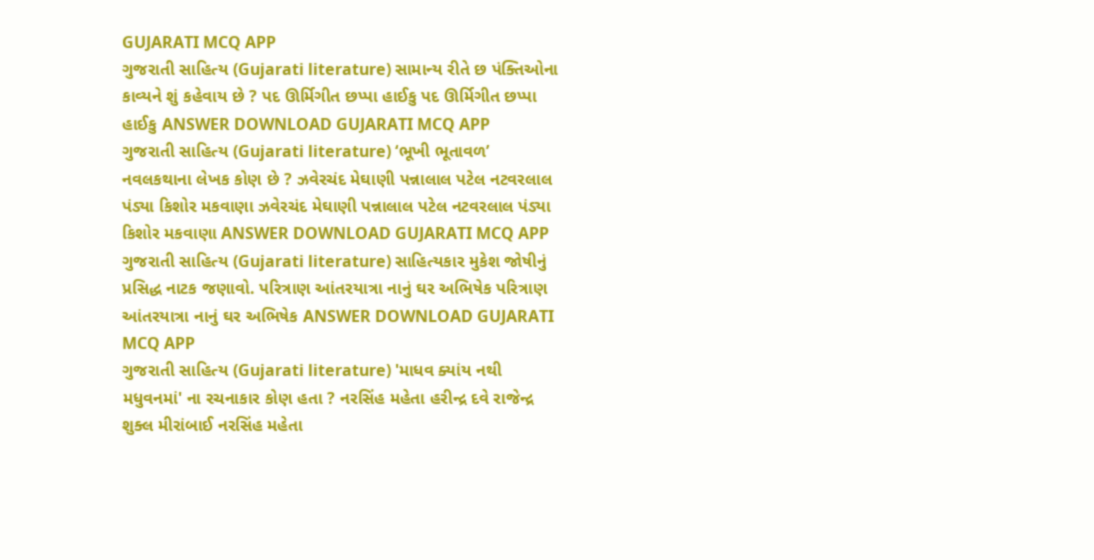GUJARATI MCQ APP
ગુજરાતી સાહિત્ય (Gujarati literature) સામાન્ય રીતે છ પંક્તિઓના કાવ્યને શું કહેવાય છે ? પદ ઊર્મિગીત છપ્પા હાઈકુ પદ ઊર્મિગીત છપ્પા હાઈકુ ANSWER DOWNLOAD GUJARATI MCQ APP
ગુજરાતી સાહિત્ય (Gujarati literature) ‘ભૂખી ભૂતાવળ’ નવલકથાના લેખક કોણ છે ? ઝવેરચંદ મેઘાણી પન્નાલાલ પટેલ નટવરલાલ પંડ્યા કિશોર મકવાણા ઝવેરચંદ મેઘાણી પન્નાલાલ પટેલ નટવરલાલ પંડ્યા કિશોર મકવાણા ANSWER DOWNLOAD GUJARATI MCQ APP
ગુજરાતી સાહિત્ય (Gujarati literature) સાહિત્યકાર મુકેશ જોષીનું પ્રસિદ્ધ નાટક જણાવો. પરિત્રાણ આંતરયાત્રા નાનું ઘર અભિષેક પરિત્રાણ આંતરયાત્રા નાનું ઘર અભિષેક ANSWER DOWNLOAD GUJARATI MCQ APP
ગુજરાતી સાહિત્ય (Gujarati literature) 'માધવ ક્યાંય નથી મધુવનમાં' ના રચનાકાર કોણ હતા ? નરસિંહ મહેતા હરીન્દ્ર દવે રાજેન્દ્ર શુક્લ મીરાંબાઈ નરસિંહ મહેતા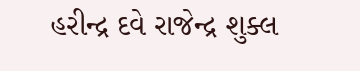હરીન્દ્ર દવે રાજેન્દ્ર શુક્લ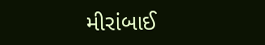મીરાંબાઈ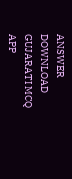ANSWER DOWNLOAD GUJARATI MCQ APP